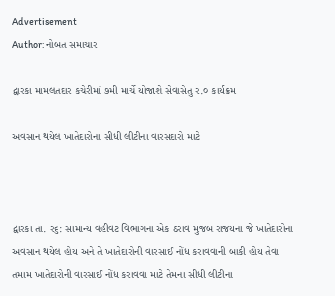Advertisement
Author: નોબત સમાચાર

દ્વારકા મામલતદાર કચેરીમાં ૭મી માર્ચે યોજાશે સેવાસેતુ ર.૦ કાર્યક્રમ

અવસાન થયેલ ખાતેદારોના સીધી લીટીના વારસદારો માટે



દ્વારકા તા. ર૬: સામાન્ય વહીવટ વિભાગના એક ઠરાવ મુજબ રાજયના જે ખાતેદારોના અવસાન થયેલ હોય અને તે ખાતેદારોની વારસાઈ નોંધ કરાવવાની બાકી હોય તેવા તમામ ખાતેદારોની વારસાઈ નોંધ કરાવવા માટે તેમના સીધી લીટીના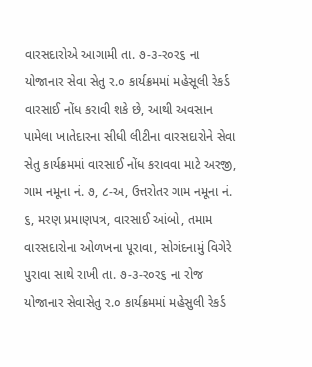વારસદારોએ આગામી તા. ૭-૩-ર૦ર૬ ના યોજાનાર સેવા સેતુ ર.૦ કાર્યક્રમમાં મહેસૂલી રેકર્ડ વારસાઈ નોંધ કરાવી શકે છે, આથી અવસાન પામેલા ખાતેદારના સીધી લીટીના વારસદારોને સેવા સેતુ કાર્યક્રમમાં વારસાઈ નોંધ કરાવવા માટે અરજી, ગામ નમૂના નં. ૭, ૮-અ, ઉત્તરોતર ગામ નમૂના નં. ૬, મરણ પ્રમાણપત્ર, વારસાઈ આંબો, તમામ વારસદારોના ઓળખના પૂરાવા, સોગંદનામું વિગેરે પુરાવા સાથે રાખી તા. ૭-૩-ર૦ર૬ ના રોજ યોજાનાર સેવાસેતુ ર.૦ કાર્યક્રમમાં મહેસુલી રેકર્ડ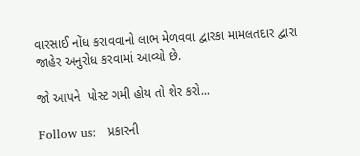વારસાઈ નોંધ કરાવવાનો લાભ મેળવવા દ્વારકા મામલતદાર દ્વારા જાહેર અનુરોધ કરવામાં આવ્યો છે.

જો આપને  પોસ્ટ ગમી હોય તો શેર કરો...

Follow us:   પ્રકારની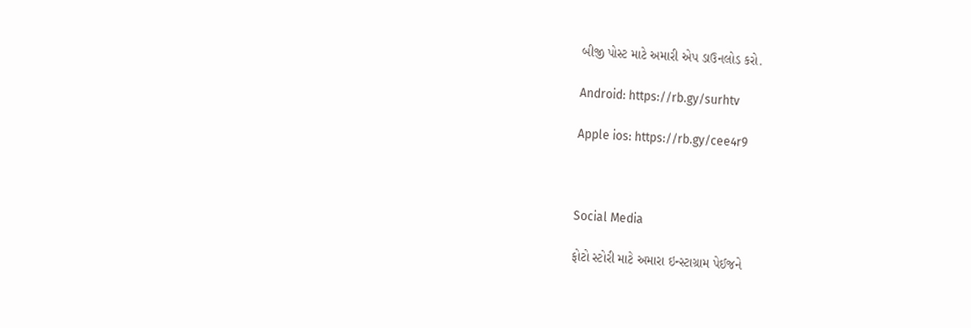બીજી પોસ્ટ માટે અમારી એપ ડાઉનલોડ કરો.

Android: https://rb.gy/surhtv

Apple ios: https://rb.gy/cee4r9



Social Media

ફોટો સ્ટોરી માટે અમારા ઇન્સ્ટાગ્રામ પેઈજને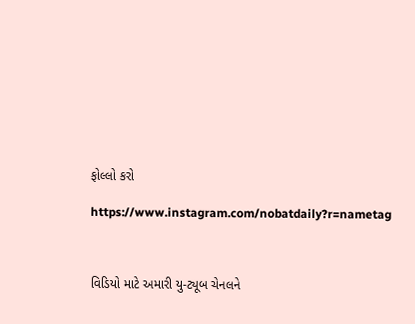ફોલ્લો કરો

https://www.instagram.com/nobatdaily?r=nametag



વિડિયો માટે અમારી યુ-ટ્યૂબ ચેનલને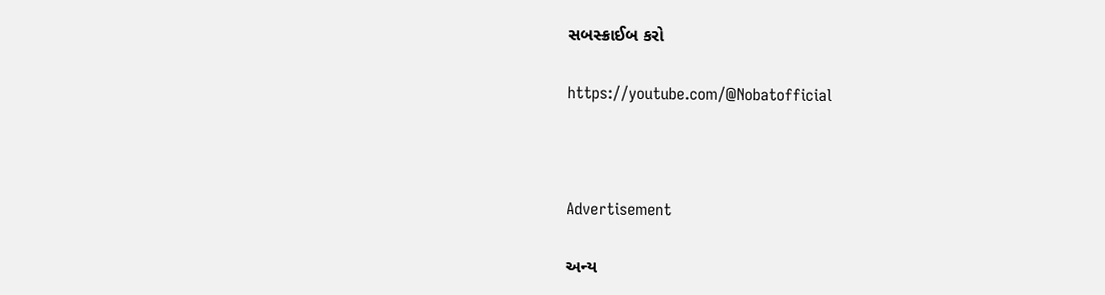સબસ્ક્રાઈબ કરો

https://youtube.com/@Nobatofficial



Advertisement

અન્ય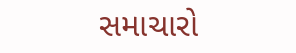સમાચારો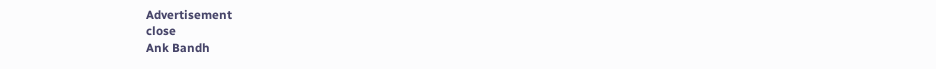Advertisement
close
Ank Bandh